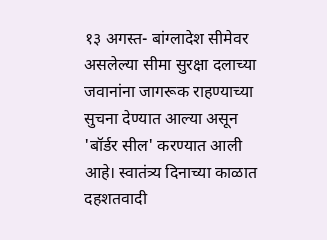१३ अगस्त- बांग्लादेश सीमेवर असलेल्या सीमा सुरक्षा दलाच्या जवानांना जागरूक राहण्याच्या सुचना देण्यात आल्या असून 'बॉर्डर सील' करण्यात आली आहे। स्वातंत्र्य दिनाच्या काळात दहशतवादी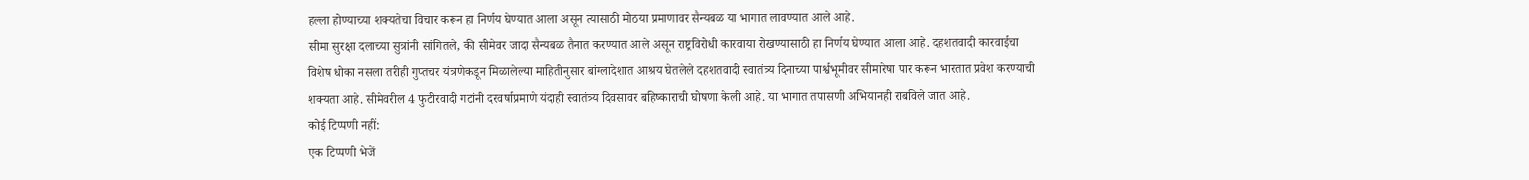हल्ला होण्याच्या शक्यतेचा विचार करून हा निर्णय घेण्यात आला असून त्यासाठी मोठया प्रमाणावर सैन्यबळ या भागात लावण्यात आले आहे.
सीमा सुरक्षा दलाच्या सुत्रांनी सांगितले, की सीमेवर जादा सैन्यबळ तैनात करण्यात आले असून राष्ट्रविरोधी कारवाया रोखण्यासाठी हा निर्णय घेण्यात आला आहे. दहशतवादी कारवाईचा विशेष धोका नसला तरीही गुप्तचर यंत्रणेकडून मिळालेल्या माहितीनुसार बांग्लादेशात आश्रय घेतलेले दहशतवादी स्वातंत्र्य दिनाच्या पार्श्वभूमीवर सीमारेषा पार करून भारतात प्रवेश करण्याची शक्यता आहे. सीमेवरील 4 फुटीरवादी गटांनी दरवर्षाप्रमाणे यंदाही स्वातंत्र्य दिवसावर बहिष्काराची घोषणा केली आहे. या भागात तपासणी अभियानही राबविले जात आहे.
कोई टिप्पणी नहीं:
एक टिप्पणी भेजें